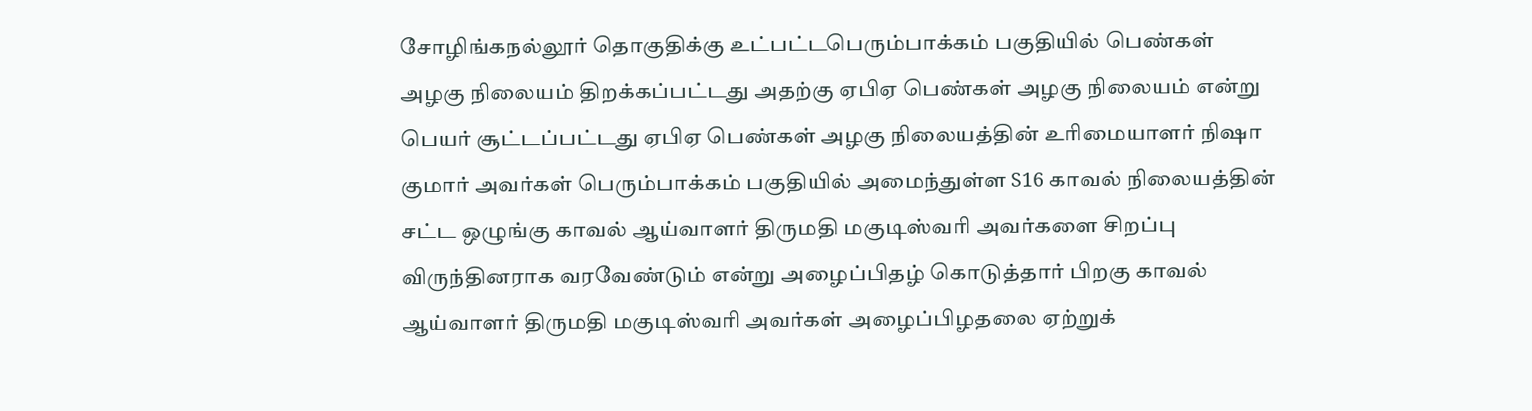சோழிங்கநல்லூர் தொகுதிக்கு உட்பட்டபெரும்பாக்கம் பகுதியில் பெண்கள் அழகு நிலையம் திறக்கப்பட்டது அதற்கு ஏபிஏ பெண்கள் அழகு நிலையம் என்று பெயர் சூட்டப்பட்டது ஏபிஏ பெண்கள் அழகு நிலையத்தின் உரிமையாளர் நிஷா குமார் அவர்கள் பெரும்பாக்கம் பகுதியில் அமைந்துள்ள S16 காவல் நிலையத்தின் சட்ட ஒழுங்கு காவல் ஆய்வாளர் திருமதி மகுடிஸ்வரி அவர்களை சிறப்பு விருந்தினராக வரவேண்டும் என்று அழைப்பிதழ் கொடுத்தார் பிறகு காவல் ஆய்வாளர் திருமதி மகுடிஸ்வரி அவர்கள் அழைப்பிழதலை ஏற்றுக்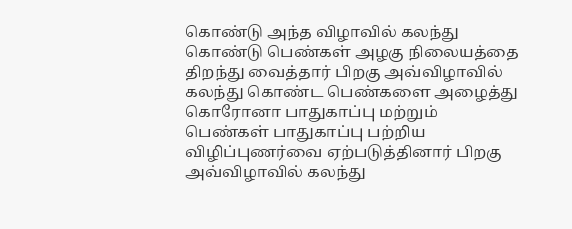கொண்டு அந்த விழாவில் கலந்து கொண்டு பெண்கள் அழகு நிலையத்தை திறந்து வைத்தார் பிறகு அவ்விழாவில் கலந்து கொண்ட பெண்களை அழைத்து கொரோனா பாதுகாப்பு மற்றும் பெண்கள் பாதுகாப்பு பற்றிய விழிப்புணர்வை ஏற்படுத்தினார் பிறகு அவ்விழாவில் கலந்து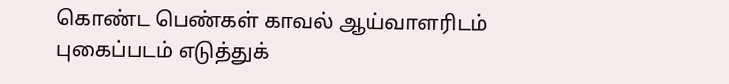கொண்ட பெண்கள் காவல் ஆய்வாளரிடம் புகைப்படம் எடுத்துக்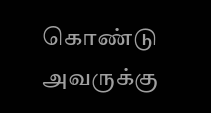கொண்டு அவருக்கு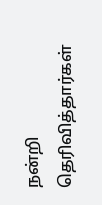நன்றி தெரிவித்தார்கள்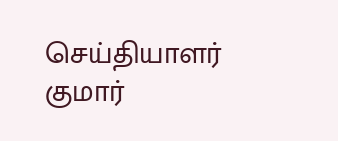செய்தியாளர் குமார்